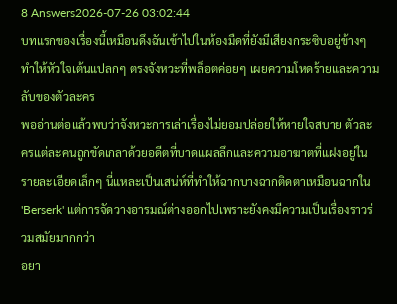8 Answers2026-07-26 03:02:44
บทแรกของเรื่องนี้เหมือนดึงฉันเข้าไปในห้องมืดที่ยังมีเสียงกระซิบอยู่ข้างๆ ทำให้หัวใจเต้นแปลกๆ ตรงจังหวะที่พล็อตค่อยๆ เผยความโหดร้ายและความลับของตัวละคร
พออ่านต่อแล้วพบว่าจังหวะการเล่าเรื่องไม่ยอมปล่อยให้หายใจสบาย ตัวละครแต่ละคนถูกขัดเกลาด้วยอดีตที่บาดแผลลึกและความอาฆาตที่แฝงอยู่ในรายละเอียดเล็กๆ นี่แหละเป็นเสน่ห์ที่ทำให้ฉากบางฉากติดตาเหมือนฉากใน 'Berserk' แต่การจัดวางอารมณ์ต่างออกไปเพราะยังคงมีความเป็นเรื่องราวร่วมสมัยมากกว่า
อยา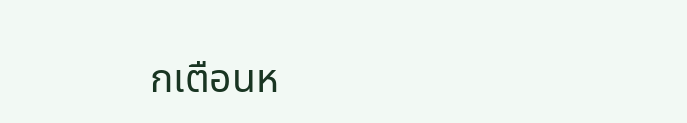กเตือนห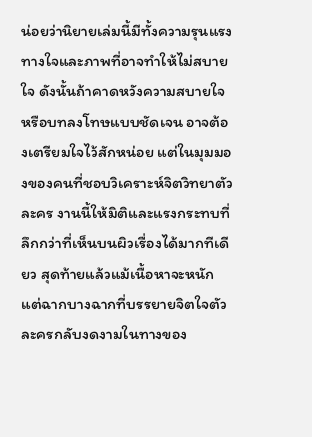น่อยว่านิยายเล่มนี้มีทั้งความรุนแรงทางใจและภาพที่อาจทำให้ไม่สบายใจ ดังนั้นถ้าคาดหวังความสบายใจหรือบทลงโทษแบบชัดเจน อาจต้องเตรียมใจไว้สักหน่อย แต่ในมุมมองของคนที่ชอบวิเคราะห์จิตวิทยาตัวละคร งานนี้ให้มิติและแรงกระทบที่ลึกกว่าที่เห็นบนผิวเรื่องได้มากทีเดียว สุดท้ายแล้วแม้เนื้อหาจะหนัก แต่ฉากบางฉากที่บรรยายจิตใจตัวละครกลับงดงามในทางของ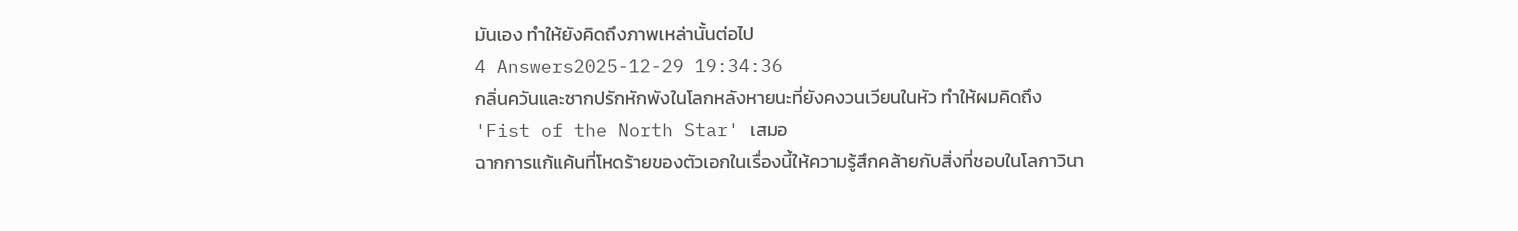มันเอง ทำให้ยังคิดถึงภาพเหล่านั้นต่อไป
4 Answers2025-12-29 19:34:36
กลิ่นควันและซากปรักหักพังในโลกหลังหายนะที่ยังคงวนเวียนในหัว ทำให้ผมคิดถึง 'Fist of the North Star' เสมอ
ฉากการแก้แค้นที่โหดร้ายของตัวเอกในเรื่องนี้ให้ความรู้สึกคล้ายกับสิ่งที่ชอบในโลกาวินา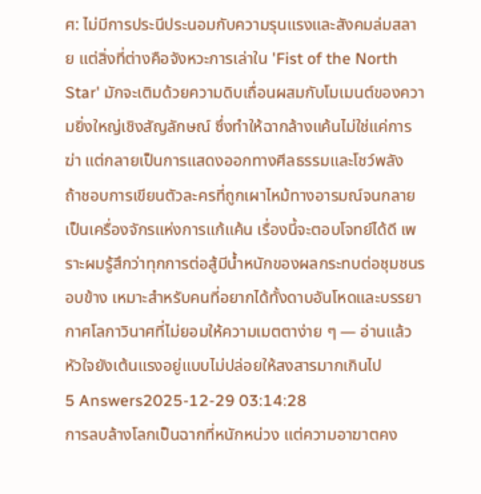ศ: ไม่มีการประนีประนอมกับความรุนแรงและสังคมล่มสลาย แต่สิ่งที่ต่างคือจังหวะการเล่าใน 'Fist of the North Star' มักจะเติมด้วยความดิบเถื่อนผสมกับโมเมนต์ของความยิ่งใหญ่เชิงสัญลักษณ์ ซึ่งทำให้ฉากล้างแค้นไม่ใช่แค่การฆ่า แต่กลายเป็นการแสดงออกทางศีลธรรมและโชว์พลัง
ถ้าชอบการเขียนตัวละครที่ถูกเผาไหม้ทางอารมณ์จนกลายเป็นเครื่องจักรแห่งการแก้แค้น เรื่องนี้จะตอบโจทย์ได้ดี เพราะผมรู้สึกว่าทุกการต่อสู้มีน้ำหนักของผลกระทบต่อชุมชนรอบข้าง เหมาะสำหรับคนที่อยากได้ทั้งดาบอันโหดและบรรยากาศโลกาวินาศที่ไม่ยอมให้ความเมตตาง่าย ๆ — อ่านแล้วหัวใจยังเต้นแรงอยู่แบบไม่ปล่อยให้สงสารมากเกินไป
5 Answers2025-12-29 03:14:28
การลบล้างโลกเป็นฉากที่หนักหน่วง แต่ความอาฆาตคง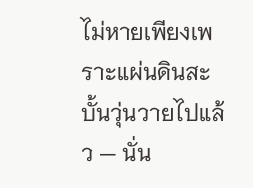ไม่หายเพียงเพราะแผ่นดินสะบั้นวุ่นวายไปแล้ว — นั่น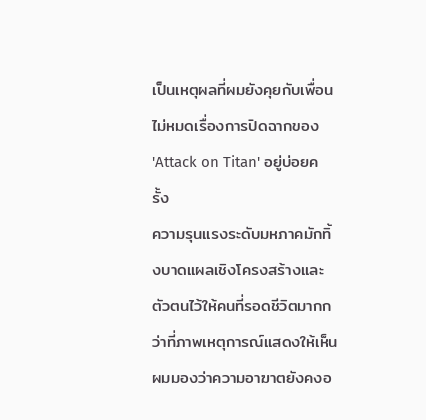เป็นเหตุผลที่ผมยังคุยกับเพื่อนไม่หมดเรื่องการปิดฉากของ 'Attack on Titan' อยู่บ่อยครั้ง
ความรุนแรงระดับมหภาคมักทิ้งบาดแผลเชิงโครงสร้างและตัวตนไว้ให้คนที่รอดชีวิตมากกว่าที่ภาพเหตุการณ์แสดงให้เห็น ผมมองว่าความอาฆาตยังคงอ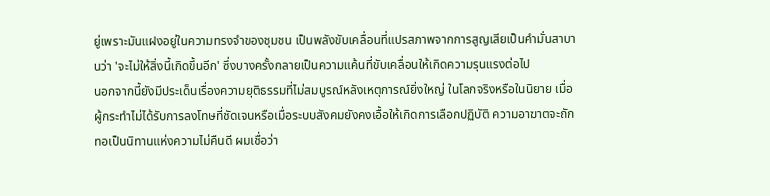ยู่เพราะมันแฝงอยู่ในความทรงจำของชุมชน เป็นพลังขับเคลื่อนที่แปรสภาพจากการสูญเสียเป็นคำมั่นสาบานว่า 'จะไม่ให้สิ่งนี้เกิดขึ้นอีก' ซึ่งบางครั้งกลายเป็นความแค้นที่ขับเคลื่อนให้เกิดความรุนแรงต่อไป
นอกจากนี้ยังมีประเด็นเรื่องความยุติธรรมที่ไม่สมบูรณ์หลังเหตุการณ์ยิ่งใหญ่ ในโลกจริงหรือในนิยาย เมื่อผู้กระทำไม่ได้รับการลงโทษที่ชัดเจนหรือเมื่อระบบสังคมยังคงเอื้อให้เกิดการเลือกปฏิบัติ ความอาฆาตจะถักทอเป็นนิทานแห่งความไม่คืนดี ผมเชื่อว่า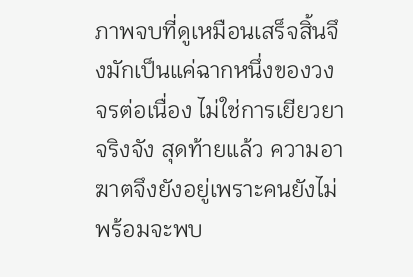ภาพจบที่ดูเหมือนเสร็จสิ้นจึงมักเป็นแค่ฉากหนึ่งของวงจรต่อเนื่อง ไม่ใช่การเยียวยาจริงจัง สุดท้ายแล้ว ความอาฆาตจึงยังอยู่เพราะคนยังไม่พร้อมจะพบ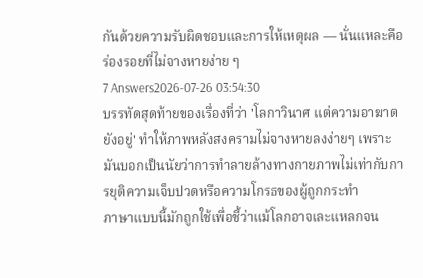กันด้วยความรับผิดชอบและการให้เหตุผล — นั่นแหละคือร่องรอยที่ไม่จางหายง่าย ๆ
7 Answers2026-07-26 03:54:30
บรรทัดสุดท้ายของเรื่องที่ว่า 'โลกาวินาศ แต่ความอาฆาตยังอยู่' ทำให้ภาพหลังสงครามไม่จางหายลงง่ายๆ เพราะมันบอกเป็นนัยว่าการทำลายล้างทางกายภาพไม่เท่ากับการยุติความเจ็บปวดหรือความโกรธของผู้ถูกกระทำ
ภาษาแบบนี้มักถูกใช้เพื่อชี้ว่าแม้โลกอาจเละแหลกจน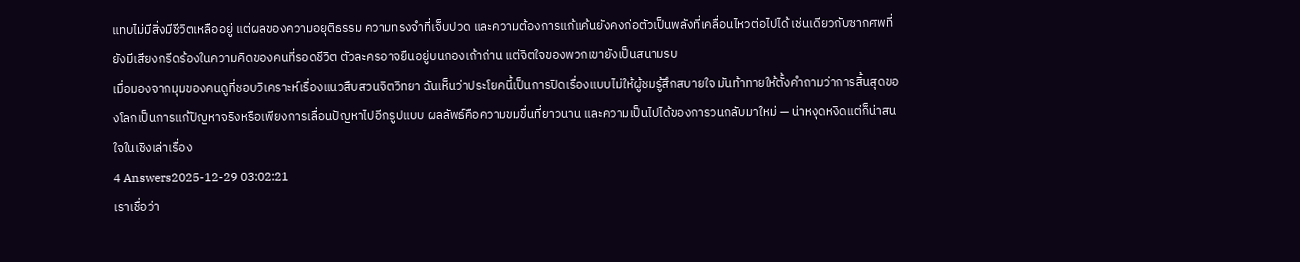แทบไม่มีสิ่งมีชีวิตเหลืออยู่ แต่ผลของความอยุติธรรม ความทรงจำที่เจ็บปวด และความต้องการแก้แค้นยังคงก่อตัวเป็นพลังที่เคลื่อนไหวต่อไปได้ เช่นเดียวกับซากศพที่ยังมีเสียงกรีดร้องในความคิดของคนที่รอดชีวิต ตัวละครอาจยืนอยู่บนกองเถ้าถ่าน แต่จิตใจของพวกเขายังเป็นสนามรบ
เมื่อมองจากมุมของคนดูที่ชอบวิเคราะห์เรื่องแนวสืบสวนจิตวิทยา ฉันเห็นว่าประโยคนี้เป็นการปิดเรื่องแบบไม่ให้ผู้ชมรู้สึกสบายใจ มันท้าทายให้ตั้งคำถามว่าการสิ้นสุดของโลกเป็นการแก้ปัญหาจริงหรือเพียงการเลื่อนปัญหาไปอีกรูปแบบ ผลลัพธ์คือความขมขื่นที่ยาวนาน และความเป็นไปได้ของการวนกลับมาใหม่ — น่าหงุดหงิดแต่ก็น่าสนใจในเชิงเล่าเรื่อง
4 Answers2025-12-29 03:02:21
เราเชื่อว่า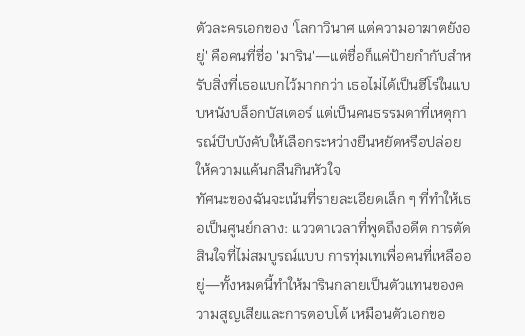ตัวละครเอกของ 'โลกาวินาศ แต่ความอาฆาตยังอยู่' คือคนที่ชื่อ 'มาริน'—แต่ชื่อก็แค่ป้ายกำกับสำหรับสิ่งที่เธอแบกไว้มากกว่า เธอไม่ได้เป็นฮีโร่ในแบบหนังบล็อกบัสเตอร์ แต่เป็นคนธรรมดาที่เหตุการณ์บีบบังคับให้เลือกระหว่างยืนหยัดหรือปล่อยให้ความแค้นกลืนกินหัวใจ
ทัศนะของฉันจะเน้นที่รายละเอียดเล็ก ๆ ที่ทำให้เธอเป็นศูนย์กลาง: แววตาเวลาที่พูดถึงอดีต การตัดสินใจที่ไม่สมบูรณ์แบบ การทุ่มเทเพื่อคนที่เหลืออยู่—ทั้งหมดนี้ทำให้มารินกลายเป็นตัวแทนของความสูญเสียและการตอบโต้ เหมือนตัวเอกขอ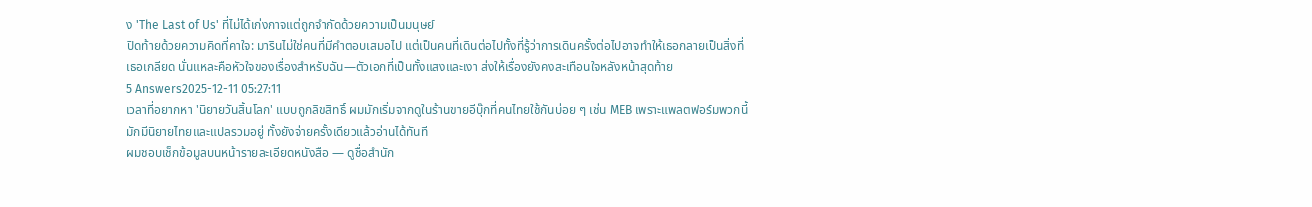ง 'The Last of Us' ที่ไม่ได้เก่งกาจแต่ถูกจำกัดด้วยความเป็นมนุษย์
ปิดท้ายด้วยความคิดที่คาใจ: มารินไม่ใช่คนที่มีคำตอบเสมอไป แต่เป็นคนที่เดินต่อไปทั้งที่รู้ว่าการเดินครั้งต่อไปอาจทำให้เธอกลายเป็นสิ่งที่เธอเกลียด นั่นแหละคือหัวใจของเรื่องสำหรับฉัน—ตัวเอกที่เป็นทั้งแสงและเงา ส่งให้เรื่องยังคงสะเทือนใจหลังหน้าสุดท้าย
5 Answers2025-12-11 05:27:11
เวลาที่อยากหา 'นิยายวันสิ้นโลก' แบบถูกลิขสิทธิ์ ผมมักเริ่มจากดูในร้านขายอีบุ๊กที่คนไทยใช้กันบ่อย ๆ เช่น MEB เพราะแพลตฟอร์มพวกนี้มักมีนิยายไทยและแปลรวมอยู่ ทั้งยังจ่ายครั้งเดียวแล้วอ่านได้ทันที
ผมชอบเช็กข้อมูลบนหน้ารายละเอียดหนังสือ — ดูชื่อสำนัก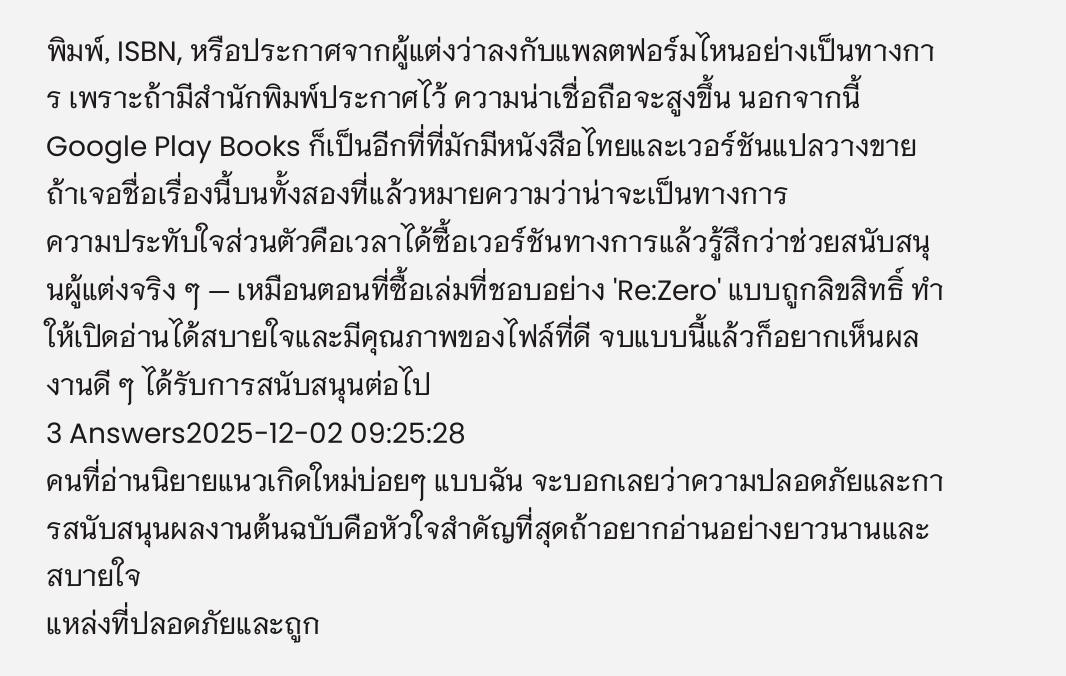พิมพ์, ISBN, หรือประกาศจากผู้แต่งว่าลงกับแพลตฟอร์มไหนอย่างเป็นทางการ เพราะถ้ามีสำนักพิมพ์ประกาศไว้ ความน่าเชื่อถือจะสูงขึ้น นอกจากนี้ Google Play Books ก็เป็นอีกที่ที่มักมีหนังสือไทยและเวอร์ชันแปลวางขาย ถ้าเจอชื่อเรื่องนี้บนทั้งสองที่แล้วหมายความว่าน่าจะเป็นทางการ
ความประทับใจส่วนตัวคือเวลาได้ซื้อเวอร์ชันทางการแล้วรู้สึกว่าช่วยสนับสนุนผู้แต่งจริง ๆ — เหมือนตอนที่ซื้อเล่มที่ชอบอย่าง 'Re:Zero' แบบถูกลิขสิทธิ์ ทำให้เปิดอ่านได้สบายใจและมีคุณภาพของไฟล์ที่ดี จบแบบนี้แล้วก็อยากเห็นผลงานดี ๆ ได้รับการสนับสนุนต่อไป
3 Answers2025-12-02 09:25:28
คนที่อ่านนิยายแนวเกิดใหม่บ่อยๆ แบบฉัน จะบอกเลยว่าความปลอดภัยและการสนับสนุนผลงานต้นฉบับคือหัวใจสำคัญที่สุดถ้าอยากอ่านอย่างยาวนานและสบายใจ
แหล่งที่ปลอดภัยและถูก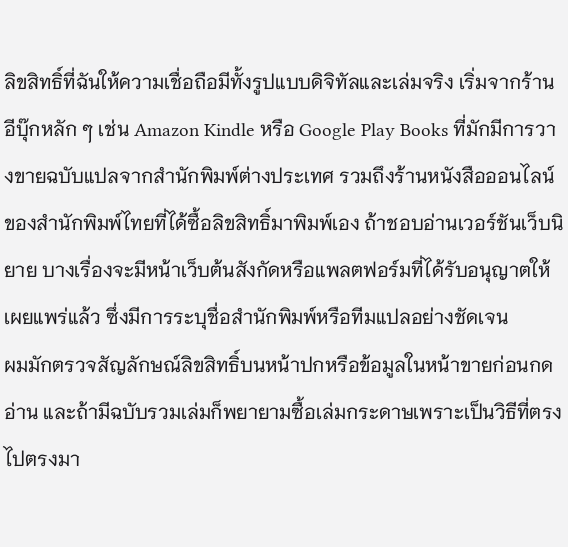ลิขสิทธิ์ที่ฉันให้ความเชื่อถือมีทั้งรูปแบบดิจิทัลและเล่มจริง เริ่มจากร้านอีบุ๊กหลัก ๆ เช่น Amazon Kindle หรือ Google Play Books ที่มักมีการวางขายฉบับแปลจากสำนักพิมพ์ต่างประเทศ รวมถึงร้านหนังสือออนไลน์ของสำนักพิมพ์ไทยที่ได้ซื้อลิขสิทธิ์มาพิมพ์เอง ถ้าชอบอ่านเวอร์ชันเว็บนิยาย บางเรื่องจะมีหน้าเว็บต้นสังกัดหรือแพลตฟอร์มที่ได้รับอนุญาตให้เผยแพร่แล้ว ซึ่งมีการระบุชื่อสำนักพิมพ์หรือทีมแปลอย่างชัดเจน
ผมมักตรวจสัญลักษณ์ลิขสิทธิ์บนหน้าปกหรือข้อมูลในหน้าขายก่อนกดอ่าน และถ้ามีฉบับรวมเล่มก็พยายามซื้อเล่มกระดาษเพราะเป็นวิธีที่ตรงไปตรงมา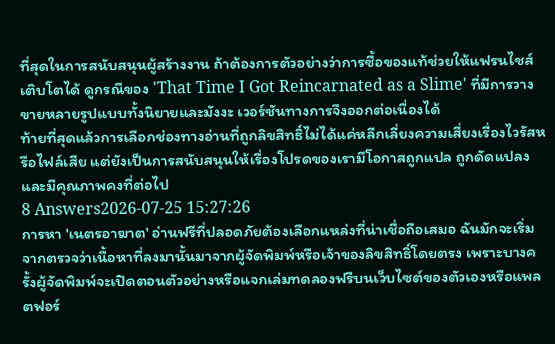ที่สุดในการสนับสนุนผู้สร้างงาน ถ้าต้องการตัวอย่างว่าการซื้อของแท้ช่วยให้แฟรนไชส์เติบโตได้ ดูกรณีของ 'That Time I Got Reincarnated as a Slime' ที่มีการวางขายหลายรูปแบบทั้งนิยายและมังงะ เวอร์ชันทางการจึงออกต่อเนื่องได้
ท้ายที่สุดแล้วการเลือกช่องทางอ่านที่ถูกลิขสิทธิ์ไม่ได้แค่หลีกเลี่ยงความเสี่ยงเรื่องไวรัสหรือไฟล์เสีย แต่ยังเป็นการสนับสนุนให้เรื่องโปรดของเรามีโอกาสถูกแปล ถูกดัดแปลง และมีคุณภาพคงที่ต่อไป
8 Answers2026-07-25 15:27:26
การหา 'เนตรอาฆาต' อ่านฟรีที่ปลอดภัยต้องเลือกแหล่งที่น่าเชื่อถือเสมอ ฉันมักจะเริ่มจากตรวจว่าเนื้อหาที่ลงมานั้นมาจากผู้จัดพิมพ์หรือเจ้าของลิขสิทธิ์โดยตรง เพราะบางครั้งผู้จัดพิมพ์จะเปิดตอนตัวอย่างหรือแจกเล่มทดลองฟรีบนเว็บไซต์ของตัวเองหรือแพลตฟอร์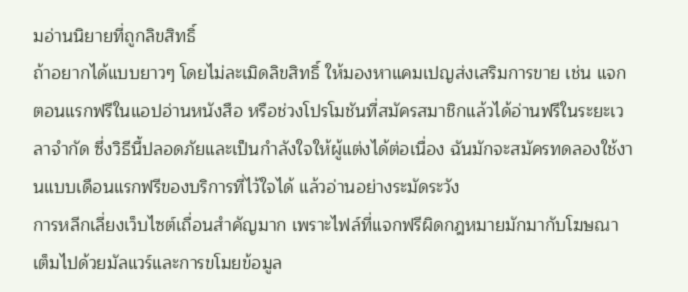มอ่านนิยายที่ถูกลิขสิทธิ์
ถ้าอยากได้แบบยาวๆ โดยไม่ละเมิดลิขสิทธิ์ ให้มองหาแคมเปญส่งเสริมการขาย เช่น แจกตอนแรกฟรีในแอปอ่านหนังสือ หรือช่วงโปรโมชันที่สมัครสมาชิกแล้วได้อ่านฟรีในระยะเวลาจำกัด ซึ่งวิธีนี้ปลอดภัยและเป็นกำลังใจให้ผู้แต่งได้ต่อเนื่อง ฉันมักจะสมัครทดลองใช้งานแบบเดือนแรกฟรีของบริการที่ไว้ใจได้ แล้วอ่านอย่างระมัดระวัง
การหลีกเลี่ยงเว็บไซต์เถื่อนสำคัญมาก เพราะไฟล์ที่แจกฟรีผิดกฎหมายมักมากับโฆษณาเต็มไปด้วยมัลแวร์และการขโมยข้อมูล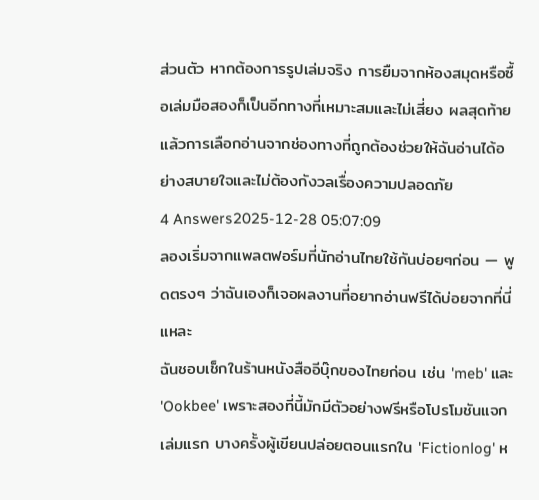ส่วนตัว หากต้องการรูปเล่มจริง การยืมจากห้องสมุดหรือซื้อเล่มมือสองก็เป็นอีกทางที่เหมาะสมและไม่เสี่ยง ผลสุดท้ายแล้วการเลือกอ่านจากช่องทางที่ถูกต้องช่วยให้ฉันอ่านได้อย่างสบายใจและไม่ต้องกังวลเรื่องความปลอดภัย
4 Answers2025-12-28 05:07:09
ลองเริ่มจากแพลตฟอร์มที่นักอ่านไทยใช้กันบ่อยๆก่อน — พูดตรงๆ ว่าฉันเองก็เจอผลงานที่อยากอ่านฟรีได้บ่อยจากที่นี่แหละ
ฉันชอบเช็กในร้านหนังสืออีบุ๊กของไทยก่อน เช่น 'meb' และ 'Ookbee' เพราะสองที่นี้มักมีตัวอย่างฟรีหรือโปรโมชันแจกเล่มแรก บางครั้งผู้เขียนปล่อยตอนแรกใน 'Fictionlog' ห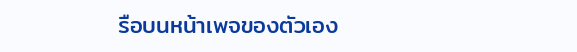รือบนหน้าเพจของตัวเอง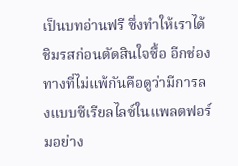เป็นบทอ่านฟรี ซึ่งทำให้เราได้ชิมรสก่อนตัดสินใจซื้อ อีกช่องทางที่ไม่แพ้กันคือดูว่ามีการลงแบบซีเรียลไลซ์ในแพลตฟอร์มอย่าง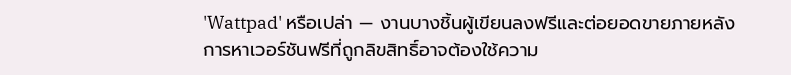'Wattpad' หรือเปล่า — งานบางชิ้นผู้เขียนลงฟรีและต่อยอดขายภายหลัง
การหาเวอร์ชันฟรีที่ถูกลิขสิทธิ์อาจต้องใช้ความ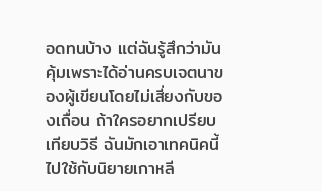อดทนบ้าง แต่ฉันรู้สึกว่ามันคุ้มเพราะได้อ่านครบเจตนาของผู้เขียนโดยไม่เสี่ยงกับของเถื่อน ถ้าใครอยากเปรียบเทียบวิธี ฉันมักเอาเทคนิคนี้ไปใช้กับนิยายเกาหลี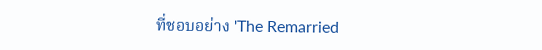ที่ชอบอย่าง 'The Remarried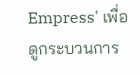Empress' เพื่อดูกระบวนการ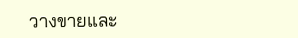วางขายและ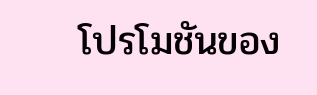โปรโมชันของ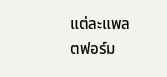แต่ละแพลตฟอร์ม